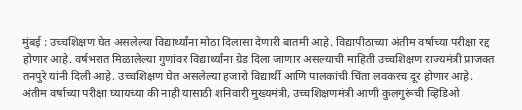मुंबई : उच्चशिक्षण घेत असलेल्या विद्यार्थ्यांना मोठा दिलासा देणारी बातमी आहे. विद्यापीठाच्या अंतीम वर्षाच्या परीक्षा रद्द होणार आहे. वर्षभरात मिळालेल्या गुणांवर विद्यार्थ्यांना ग्रेड दिला जाणार असल्याची माहिती उच्चशिक्षण राज्यमंत्री प्राजक्त तनपुरे यांनी दिली आहे. उच्चशिक्षण घेत असलेल्या हजारो विद्यार्थी आणि पालकांची चिंता लवकरच दूर होणार आहे. अंतीम वर्षाच्या परीक्षा घ्यायच्या की नाही यासाठी शनिवारी मुख्यमंत्री, उच्चशिक्षणमंत्री आणी कुलगुरूंची व्हिडिओ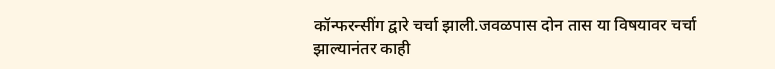कॉन्फरन्सींग द्वारे चर्चा झाली.जवळपास दोन तास या विषयावर चर्चा झाल्यानंतर काही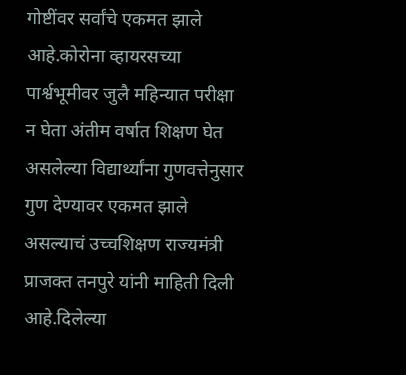गोष्टींवर सर्वांचे एकमत झाले आहे.कोरोना व्हायरसच्या पार्श्वभूमीवर जुलै महिन्यात परीक्षा न घेता अंतीम वर्षात शिक्षण घेत असलेल्या विद्यार्थ्यांना गुणवत्तेनुसार गुण देण्यावर एकमत झाले असल्याचं उच्चशिक्षण राज्यमंत्री प्राजक्त तनपुरे यांनी माहिती दिली आहे.दिलेल्या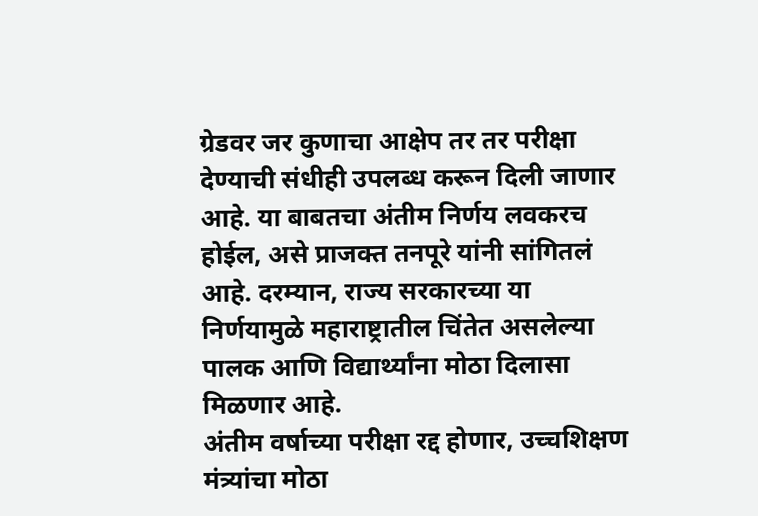ग्रेडवर जर कुणाचा आक्षेप तर तर परीक्षा देण्याची संधीही उपलब्ध करून दिली जाणार आहे. या बाबतचा अंतीम निर्णय लवकरच होईल, असे प्राजक्त तनपूरे यांनी सांगितलं आहे. दरम्यान, राज्य सरकारच्या या निर्णयामुळे महाराष्ट्रातील चिंतेत असलेल्या पालक आणि विद्यार्थ्यांना मोठा दिलासा मिळणार आहे.
अंतीम वर्षाच्या परीक्षा रद्द होणार, उच्चशिक्षण मंत्र्यांचा मोठा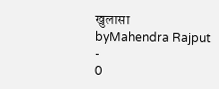खुलासा
byMahendra Rajput
-
0